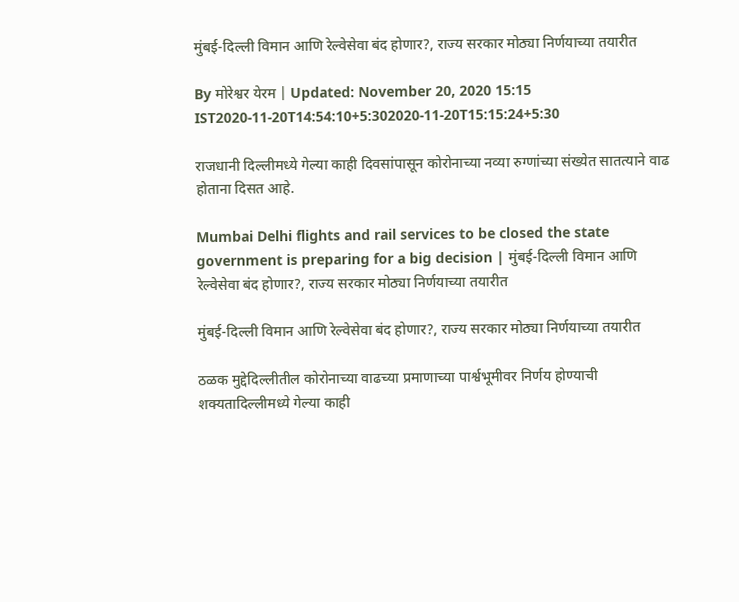मुंबई-दिल्ली विमान आणि रेल्वेसेवा बंद होणार?, राज्य सरकार मोठ्या निर्णयाच्या तयारीत

By मोरेश्वर येरम | Updated: November 20, 2020 15:15 IST2020-11-20T14:54:10+5:302020-11-20T15:15:24+5:30

राजधानी दिल्लीमध्ये गेल्या काही दिवसांपासून कोरोनाच्या नव्या रुग्णांच्या संख्येत सातत्याने वाढ होताना दिसत आहे.

Mumbai Delhi flights and rail services to be closed the state government is preparing for a big decision | मुंबई-दिल्ली विमान आणि रेल्वेसेवा बंद होणार?, राज्य सरकार मोठ्या निर्णयाच्या तयारीत

मुंबई-दिल्ली विमान आणि रेल्वेसेवा बंद होणार?, राज्य सरकार मोठ्या निर्णयाच्या तयारीत

ठळक मुद्देदिल्लीतील कोरोनाच्या वाढच्या प्रमाणाच्या पार्श्वभूमीवर निर्णय होण्याची शक्यतादिल्लीमध्ये गेल्या काही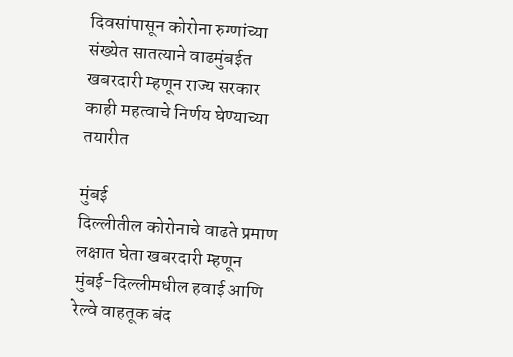दिवसांपासून कोरोना रुग्णांच्या संख्येत सातत्याने वाढमुंबईत खबरदारी म्हणून राज्य सरकार काही महत्वाचे निर्णय घेण्याच्या तयारीत

मुंबई
दिल्लीतील कोरोनाचे वाढते प्रमाण लक्षात घेता खबरदारी म्हणून मुंबई-दिल्लीमधील हवाई आणि रेल्वे वाहतूक बंद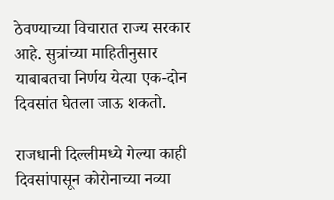ठेवण्याच्या विचारात राज्य सरकार आहे. सुत्रांच्या माहितीनुसार याबाबतचा निर्णय येत्या एक-दोन दिवसांत घेतला जाऊ शकतो.

राजधानी दिल्लीमध्ये गेल्या काही दिवसांपासून कोरोनाच्या नव्या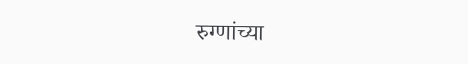रुग्णांच्या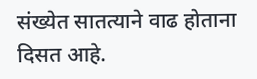संख्येत सातत्याने वाढ होताना दिसत आहे.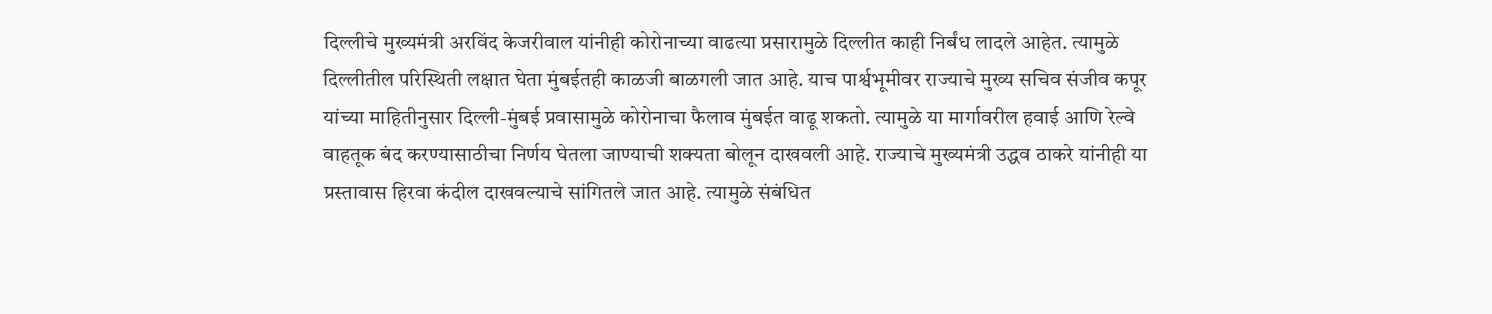दिल्लीचे मुख्यमंत्री अरविंद केजरीवाल यांनीही कोरोनाच्या वाढत्या प्रसारामुळे दिल्लीत काही निर्बंध लादले आहेत. त्यामुळे दिल्लीतील परिस्थिती लक्षात घेता मुंबईतही काळजी बाळगली जात आहे. याच पार्श्वभूमीवर राज्याचे मुख्य सचिव संजीव कपूर यांच्या माहितीनुसार दिल्ली-मुंबई प्रवासामुळे कोरोनाचा फैलाव मुंबईत वाढू शकतो. त्यामुळे या मार्गावरील हवाई आणि रेल्वे वाहतूक बंद करण्यासाठीचा निर्णय घेतला जाण्याची शक्यता बोलून दाखवली आहे. राज्याचे मुख्यमंत्री उद्धव ठाकरे यांनीही या प्रस्तावास हिरवा कंदील दाखवल्याचे सांगितले जात आहे. त्यामुळे संबंधित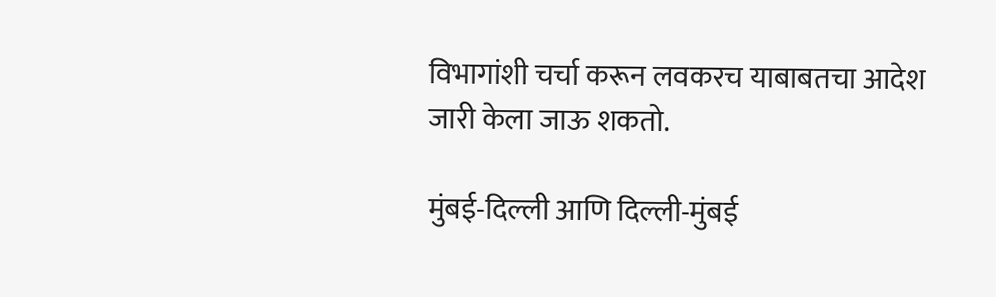विभागांशी चर्चा करून लवकरच याबाबतचा आदेश जारी केला जाऊ शकतो.

मुंबई-दिल्ली आणि दिल्ली-मुंबई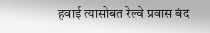हवाई त्यासोबत रेल्वे प्रवास बंद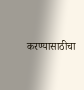करण्यासाठीचा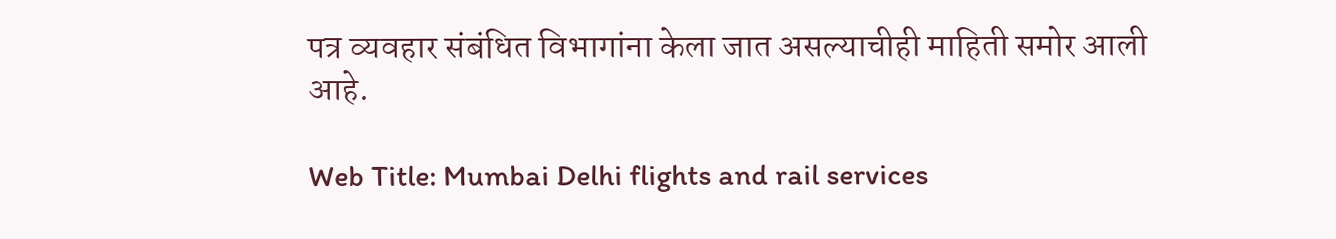पत्र व्यवहार संबंधित विभागांना केला जात असल्याचीही माहिती समोर आली आहे.

Web Title: Mumbai Delhi flights and rail services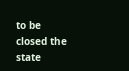to be closed the state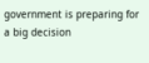government is preparing for a big decision